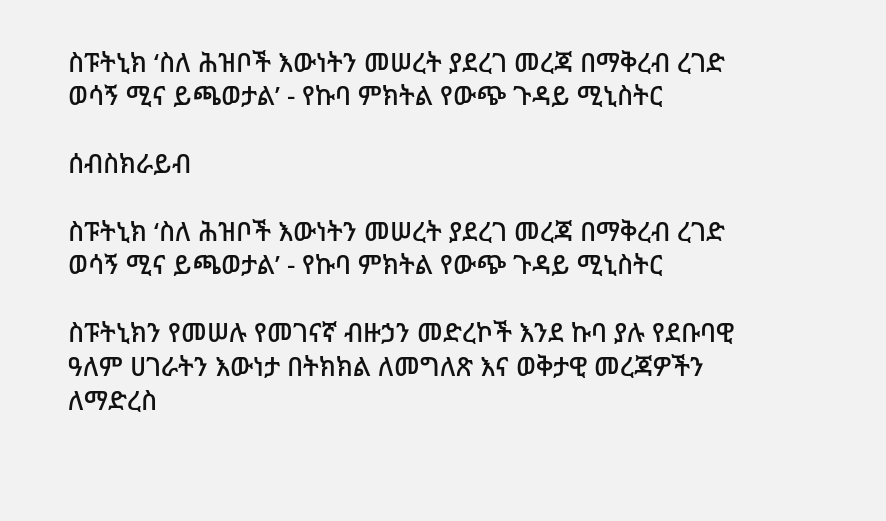ስፑትኒክ ‘ስለ ሕዝቦች እውነትን መሠረት ያደረገ መረጃ በማቅረብ ረገድ ወሳኝ ሚና ይጫወታል’ - የኩባ ምክትል የውጭ ጉዳይ ሚኒስትር

ሰብስክራይብ

ስፑትኒክ ‘ስለ ሕዝቦች እውነትን መሠረት ያደረገ መረጃ በማቅረብ ረገድ ወሳኝ ሚና ይጫወታል’ - የኩባ ምክትል የውጭ ጉዳይ ሚኒስትር

ስፑትኒክን የመሠሉ የመገናኛ ብዙኃን መድረኮች እንደ ኩባ ያሉ የደቡባዊ ዓለም ሀገራትን እውነታ በትክክል ለመግለጽ እና ወቅታዊ መረጃዎችን ለማድረስ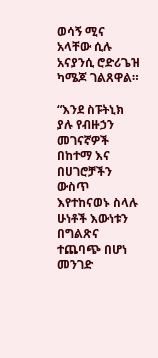ወሳኝ ሚና አላቸው ሲሉ አናያንሲ ሮድሪጌዝ ካሜጆ ገልጸዋል።

“እንደ ስፑትኒክ ያሉ የብዙኃን መገናኛዎች በከተማ እና በሀገሮቻችን ውስጥ እየተከናወኑ ስላሉ ሁነቶች እውነቱን በግልጽና ተጨባጭ በሆነ መንገድ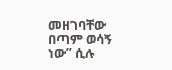መዘገባቸው በጣም ወሳኝ ነው” ሲሉ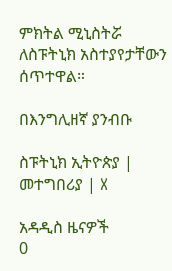ምክትል ሚኒስትሯ ለስፑትኒክ አስተያየታቸውን ሰጥተዋል።

በእንግሊዘኛ ያንብቡ

ስፑትኒክ ኢትዮጵያ | መተግበሪያ | X

አዳዲስ ዜናዎች
0